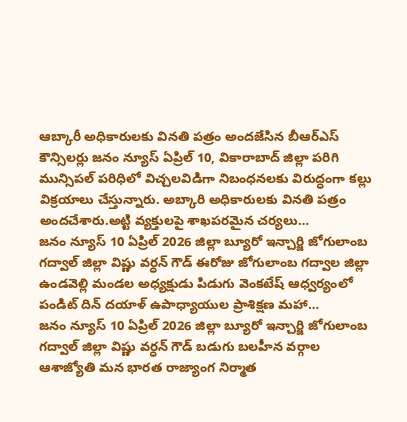ఆబ్కారీ అధికారులకు వినతి పత్రం అందజేసిన బీఆర్ఎస్ కౌన్సిలర్లు జనం న్యూస్ ఏప్రిల్ 10, వికారాబాద్ జిల్లా పరిగి మున్సిపల్ పరిధిలో విచ్చలవిడిగా నిబంధనలకు విరుద్ధంగా కల్లు విక్రయాలు చేస్తున్నారు. అబ్కారి అధికారులకు వినతి పత్రం అందచేశారు.అట్టి వ్యక్తులపై శాఖపరమైన చర్యలు…
జనం న్యూస్ 10 ఏప్రిల్ 2026 జిల్లా బ్యూరో ఇన్చార్జి జోగులాంబ గద్వాల్ జిల్లా విష్ణు వర్ధన్ గౌడ్ ఈరోజు జోగులాంబ గద్వాల జిల్లా ఉండవెల్లి మండల అధ్యక్షుడు పిడుగు వెంకటేష్ ఆధ్వర్యంలో పండిట్ దిన్ దయాళ్ ఉపాధ్యాయుల ప్రాశిక్షణ మహా…
జనం న్యూస్ 10 ఏప్రిల్ 2026 జిల్లా బ్యూరో ఇన్చార్జి జోగులాంబ గద్వాల్ జిల్లా విష్ణు వర్ధన్ గౌడ్ బడుగు బలహీన వర్గాల ఆశాజ్యోతి మన భారత రాజ్యాంగ నిర్మాత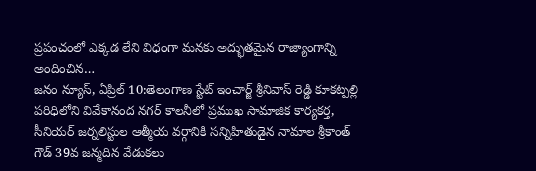ప్రపంచంలో ఎక్కడ లేని విధంగా మనకు అద్భుతమైన రాజ్యాంగాన్ని అందించిన…
జనం న్యూస్, ఏప్రిల్ 10:తెలంగాణ స్టేట్ ఇంచార్జ్ శ్రీనివాస్ రెడ్డి కూకట్పల్లి పరిధిలోని వివేకానంద నగర్ కాలనీలో ప్రముఖ సామాజిక కార్యకర్త, సీనియర్ జర్నలిస్టుల ఆత్మీయ వర్గానికి సన్నిహితుడైన నామాల శ్రీకాంత్ గౌడ్ 39వ జన్మదిన వేడుకలు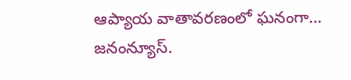ఆప్యాయ వాతావరణంలో ఘనంగా…
జనంన్యూస్.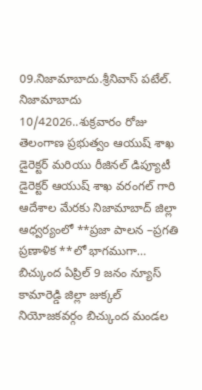09.నిజామాబాదు.శ్రీనివాస్ పటేల్. నిజామాబాదు 10/42026..శుక్రవారం రోజు తెలంగాణ ప్రభుత్వం ఆయుష్ శాఖ డైరెక్టర్ మరియు రీజినల్ డిప్యూటీ డైరెక్టర్ ఆయుష్ శాఖ వరంగల్ గారి ఆదేశాల మేరకు నిజామాబాద్ జిల్లా ఆధ్వర్యంలో **ప్రజా పాలన –ప్రగతి ప్రణాళిక **లో భాగముగా…
బిచ్కుంద ఏప్రిల్ 9 జనం న్యూస్ కామారెడ్డి జిల్లా జుక్కల్ నియోజకవర్గం బిచ్కుంద మండల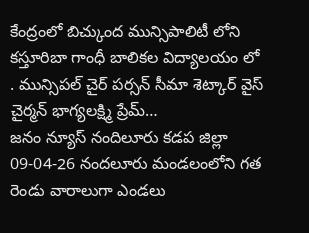కేంద్రంలో బిచ్కుంద మున్సిపాలిటీ లోని కస్తూరిబా గాంధీ బాలికల విద్యాలయం లో . మున్సిపల్ చైర్ పర్సన్ సీమా శెట్కార్ వైస్ చైర్మన్ భాగ్యలక్ష్మి ప్రేమ్…
జనం న్యూస్ నందిలూరు కడప జిల్లా 09-04-26 నందలూరు మండలంలోని గత రెండు వారాలుగా ఎండలు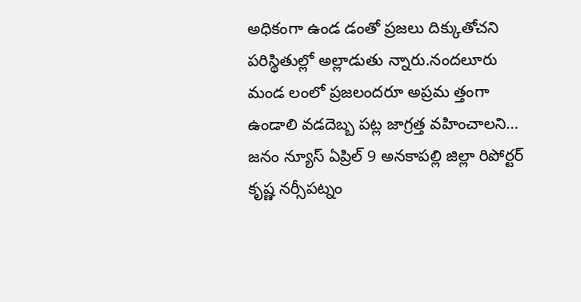అధికంగా ఉండ డంతో ప్రజలు దిక్కుతోచని పరిస్థితుల్లో అల్లాడుతు న్నారు.నందలూరు మండ లంలో ప్రజలందరూ అప్రమ త్తంగా ఉండాలి వడదెబ్బ పట్ల జాగ్రత్త వహించాలని…
జనం న్యూస్ ఏప్రిల్ 9 అనకాపల్లి జిల్లా రిపోర్టర్ కృష్ణ నర్సీపట్నం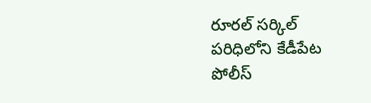రూరల్ సర్కిల్ పరిధిలోని కేడీపేట పోలీస్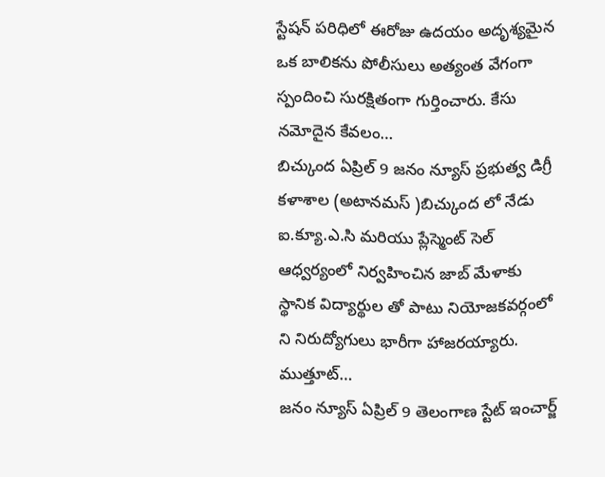స్టేషన్ పరిధిలో ఈరోజు ఉదయం అదృశ్యమైన ఒక బాలికను పోలీసులు అత్యంత వేగంగా స్పందించి సురక్షితంగా గుర్తించారు. కేసు నమోదైన కేవలం…
బిచ్కుంద ఏప్రిల్ 9 జనం న్యూస్ ప్రభుత్వ డిగ్రీ కళాశాల (అటానమస్ )బిచ్కుంద లో నేడు ఐ.క్యూ.ఎ.సి మరియు ప్లేస్మెంట్ సెల్ ఆధ్వర్యంలో నిర్వహించిన జాబ్ మేళాకు స్థానిక విద్యార్థుల తో పాటు నియోజకవర్గంలో ని నిరుద్యోగులు భారీగా హాజరయ్యారు. ముత్తూట్…
జనం న్యూస్ ఏప్రిల్ 9 తెలంగాణ స్టేట్ ఇంచార్జ్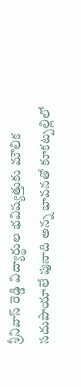శ్రీనివాస్ రెడ్డి విద్యార్థుల భవిష్యత్తుకు మౌలిక సదుపాయాలే పునాది అన్న భావనతో కూకట్పల్లిలో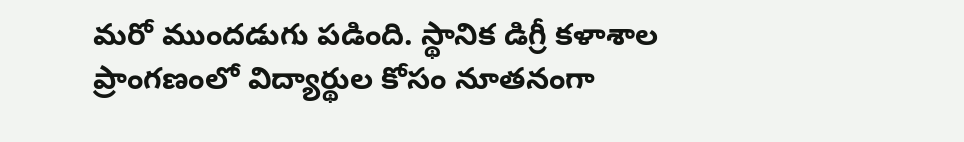మరో ముందడుగు పడింది. స్థానిక డిగ్రీ కళాశాల ప్రాంగణంలో విద్యార్థుల కోసం నూతనంగా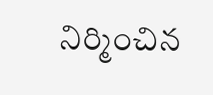నిర్మించిన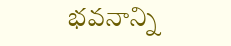భవనాన్ని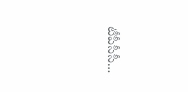టీపీసీసీ…